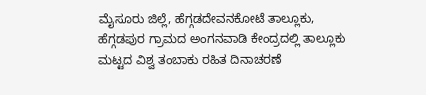ಮೈಸೂರು ಜಿಲ್ಲೆ, ಹೆಗ್ಗಡದೇವನಕೋಟೆ ತಾಲ್ಲೂಕು, ಹೆಗ್ಗಡಪುರ ಗ್ರಾಮದ ಅಂಗನವಾಡಿ ಕೇಂದ್ರದಲ್ಲಿ ತಾಲ್ಲೂಕು ಮಟ್ಟದ ವಿಶ್ವ ತಂಬಾಕು ರಹಿತ ದಿನಾಚರಣೆ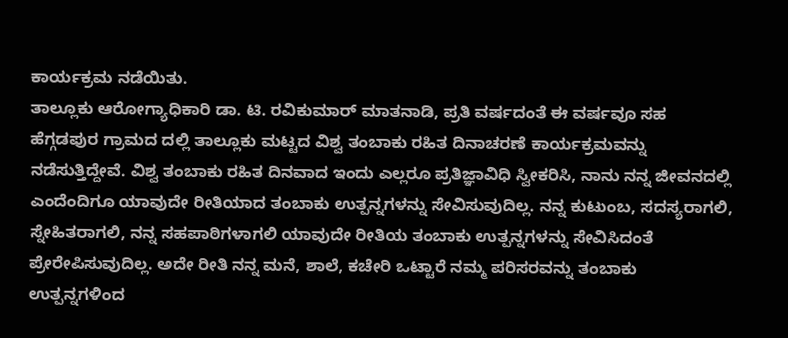ಕಾರ್ಯಕ್ರಮ ನಡೆಯಿತು.
ತಾಲ್ಲೂಕು ಆರೋಗ್ಯಾಧಿಕಾರಿ ಡಾ. ಟಿ. ರವಿಕುಮಾರ್ ಮಾತನಾಡಿ, ಪ್ರತಿ ವರ್ಷದಂತೆ ಈ ವರ್ಷವೂ ಸಹ ಹೆಗ್ಗಡಪುರ ಗ್ರಾಮದ ದಲ್ಲಿ ತಾಲ್ಲೂಕು ಮಟ್ಟದ ವಿಶ್ವ ತಂಬಾಕು ರಹಿತ ದಿನಾಚರಣೆ ಕಾರ್ಯಕ್ರಮವನ್ನು ನಡೆಸುತ್ತಿದ್ದೇವೆ. ವಿಶ್ವ ತಂಬಾಕು ರಹಿತ ದಿನವಾದ ಇಂದು ಎಲ್ಲರೂ ಪ್ರತಿಜ್ಞಾವಿಧಿ ಸ್ವೀಕರಿಸಿ, ನಾನು ನನ್ನ ಜೀವನದಲ್ಲಿ ಎಂದೆಂದಿಗೂ ಯಾವುದೇ ರೀತಿಯಾದ ತಂಬಾಕು ಉತ್ಪನ್ನಗಳನ್ನು ಸೇವಿಸುವುದಿಲ್ಲ. ನನ್ನ ಕುಟುಂಬ, ಸದಸ್ಯರಾಗಲಿ, ಸ್ನೇಹಿತರಾಗಲಿ, ನನ್ನ ಸಹಪಾಠಿಗಳಾಗಲಿ ಯಾವುದೇ ರೀತಿಯ ತಂಬಾಕು ಉತ್ಪನ್ನಗಳನ್ನು ಸೇವಿಸಿದಂತೆ ಪ್ರೇರೇಪಿಸುವುದಿಲ್ಲ. ಅದೇ ರೀತಿ ನನ್ನ ಮನೆ, ಶಾಲೆ, ಕಚೇರಿ ಒಟ್ಟಾರೆ ನಮ್ಮ ಪರಿಸರವನ್ನು ತಂಬಾಕು ಉತ್ಪನ್ನಗಳಿಂದ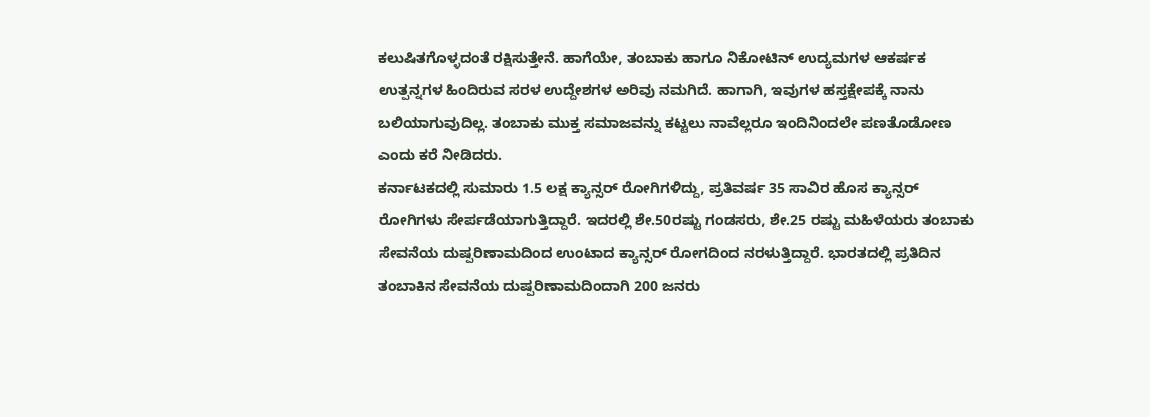ಕಲುಷಿತಗೊಳ್ಳದಂತೆ ರಕ್ಷಿಸುತ್ತೇನೆ. ಹಾಗೆಯೇ, ತಂಬಾಕು ಹಾಗೂ ನಿಕೋಟಿನ್ ಉದ್ಯಮಗಳ ಆಕರ್ಷಕ ಉತ್ಪನ್ನಗಳ ಹಿಂದಿರುವ ಸರಳ ಉದ್ದೇಶಗಳ ಅರಿವು ನಮಗಿದೆ. ಹಾಗಾಗಿ, ಇವುಗಳ ಹಸ್ತಕ್ಷೇಪಕ್ಕೆ ನಾನು ಬಲಿಯಾಗುವುದಿಲ್ಲ. ತಂಬಾಕು ಮುಕ್ತ ಸಮಾಜವನ್ನು ಕಟ್ಟಲು ನಾವೆಲ್ಲರೂ ಇಂದಿನಿಂದಲೇ ಪಣತೊಡೋಣ ಎಂದು ಕರೆ ನೀಡಿದರು.
ಕರ್ನಾಟಕದಲ್ಲಿ ಸುಮಾರು 1.5 ಲಕ್ಷ ಕ್ಯಾನ್ಸರ್ ರೋಗಿಗಳಿದ್ದು, ಪ್ರತಿವರ್ಷ 35 ಸಾವಿರ ಹೊಸ ಕ್ಯಾನ್ಸರ್ ರೋಗಿಗಳು ಸೇರ್ಪಡೆಯಾಗುತ್ತಿದ್ದಾರೆ. ಇದರಲ್ಲಿ ಶೇ.50ರಷ್ಟು ಗಂಡಸರು, ಶೇ.25 ರಷ್ಟು ಮಹಿಳೆಯರು ತಂಬಾಕು ಸೇವನೆಯ ದುಷ್ಪರಿಣಾಮದಿಂದ ಉಂಟಾದ ಕ್ಯಾನ್ಸರ್ ರೋಗದಿಂದ ನರಳುತ್ತಿದ್ದಾರೆ. ಭಾರತದಲ್ಲಿ ಪ್ರತಿದಿನ ತಂಬಾಕಿನ ಸೇವನೆಯ ದುಷ್ಪರಿಣಾಮದಿಂದಾಗಿ 200 ಜನರು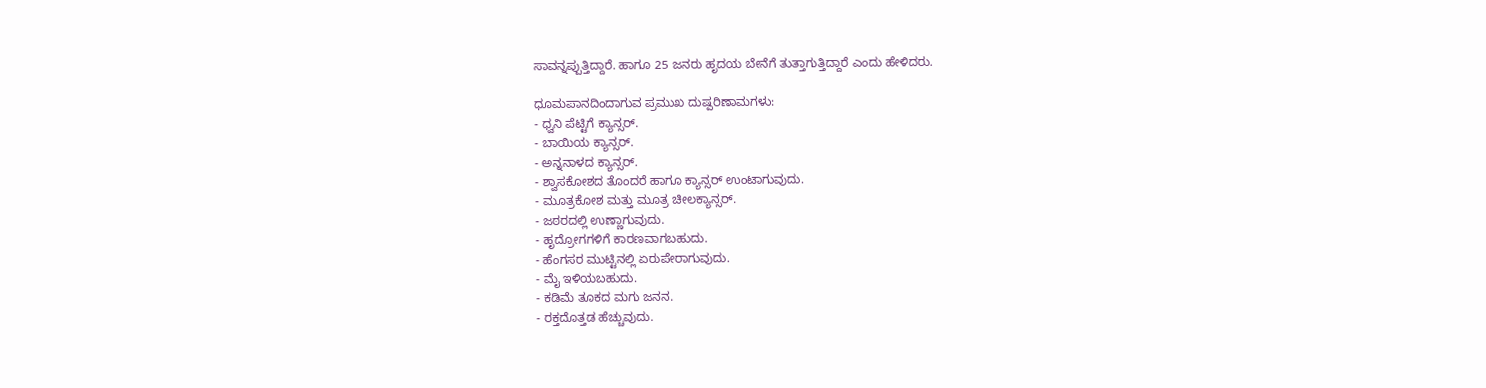ಸಾವನ್ನಪ್ಪುತ್ತಿದ್ದಾರೆ. ಹಾಗೂ 25 ಜನರು ಹೃದಯ ಬೇನೆಗೆ ತುತ್ತಾಗುತ್ತಿದ್ದಾರೆ ಎಂದು ಹೇಳಿದರು.

ಧೂಮಪಾನದಿಂದಾಗುವ ಪ್ರಮುಖ ದುಷ್ಪರಿಣಾಮಗಳು:
- ಧ್ವನಿ ಪೆಟ್ಟಿಗೆ ಕ್ಯಾನ್ಸರ್.
- ಬಾಯಿಯ ಕ್ಯಾನ್ಸರ್.
- ಅನ್ನನಾಳದ ಕ್ಯಾನ್ಸರ್.
- ಶ್ವಾಸಕೋಶದ ತೊಂದರೆ ಹಾಗೂ ಕ್ಯಾನ್ಸರ್ ಉಂಟಾಗುವುದು.
- ಮೂತ್ರಕೋಶ ಮತ್ತು ಮೂತ್ರ ಚೀಲಕ್ಯಾನ್ಸರ್.
- ಜಠರದಲ್ಲಿ ಉಣ್ಣಾಗುವುದು.
- ಹೃದ್ರೋಗಗಳಿಗೆ ಕಾರಣವಾಗಬಹುದು.
- ಹೆಂಗಸರ ಮುಟ್ಟಿನಲ್ಲಿ ಏರುಪೇರಾಗುವುದು.
- ಮೈ ಇಳಿಯಬಹುದು.
- ಕಡಿಮೆ ತೂಕದ ಮಗು ಜನನ.
- ರಕ್ತದೊತ್ತಡ ಹೆಚ್ಚುವುದು.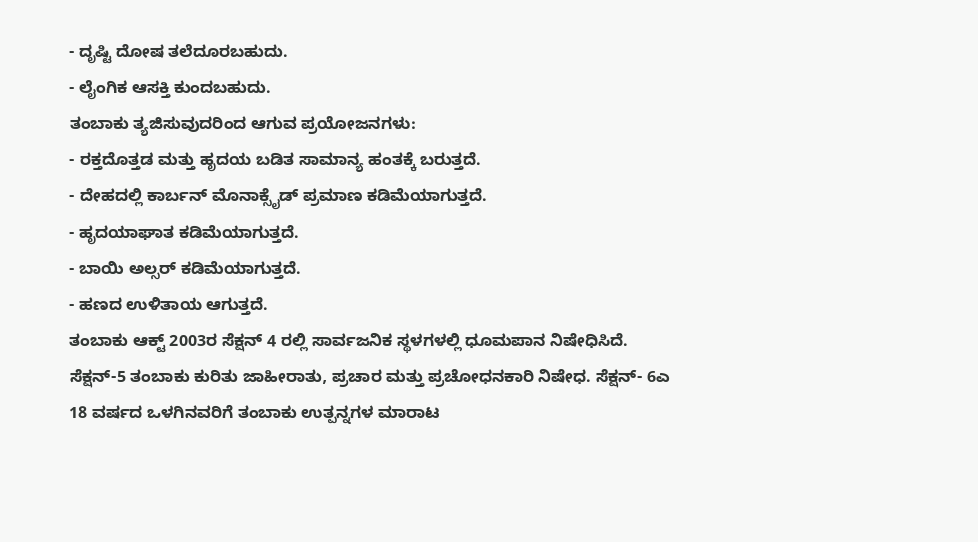- ದೃಷ್ಟಿ ದೋಷ ತಲೆದೂರಬಹುದು.
- ಲೈಂಗಿಕ ಆಸಕ್ತಿ ಕುಂದಬಹುದು.
ತಂಬಾಕು ತ್ಯಜಿಸುವುದರಿಂದ ಆಗುವ ಪ್ರಯೋಜನಗಳು:
- ರಕ್ತದೊತ್ತಡ ಮತ್ತು ಹೃದಯ ಬಡಿತ ಸಾಮಾನ್ಯ ಹಂತಕ್ಕೆ ಬರುತ್ತದೆ.
- ದೇಹದಲ್ಲಿ ಕಾರ್ಬನ್ ಮೊನಾಕ್ಸೈಡ್ ಪ್ರಮಾಣ ಕಡಿಮೆಯಾಗುತ್ತದೆ.
- ಹೃದಯಾಘಾತ ಕಡಿಮೆಯಾಗುತ್ತದೆ.
- ಬಾಯಿ ಅಲ್ಸರ್ ಕಡಿಮೆಯಾಗುತ್ತದೆ.
- ಹಣದ ಉಳಿತಾಯ ಆಗುತ್ತದೆ.
ತಂಬಾಕು ಆಕ್ಟ್ 2003ರ ಸೆಕ್ಷನ್ 4 ರಲ್ಲಿ ಸಾರ್ವಜನಿಕ ಸ್ಥಳಗಳಲ್ಲಿ ಧೂಮಪಾನ ನಿಷೇಧಿಸಿದೆ. ಸೆಕ್ಷನ್-5 ತಂಬಾಕು ಕುರಿತು ಜಾಹೀರಾತು, ಪ್ರಚಾರ ಮತ್ತು ಪ್ರಚೋಧನಕಾರಿ ನಿಷೇಧ. ಸೆಕ್ಷನ್- 6ಎ 18 ವರ್ಷದ ಒಳಗಿನವರಿಗೆ ತಂಬಾಕು ಉತ್ಪನ್ನಗಳ ಮಾರಾಟ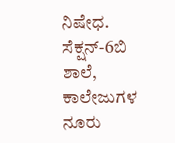ನಿಷೇಧ. ಸೆಕ್ಷನ್-6ಬಿ ಶಾಲೆ, ಕಾಲೇಜುಗಳ ನೂರು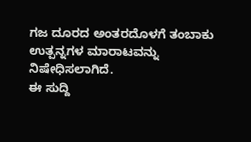ಗಜ ದೂರದ ಅಂತರದೊಳಗೆ ತಂಬಾಕು ಉತ್ಪನ್ನಗಳ ಮಾರಾಟವನ್ನು ನಿಷೇಧಿಸಲಾಗಿದೆ.
ಈ ಸುದ್ದಿ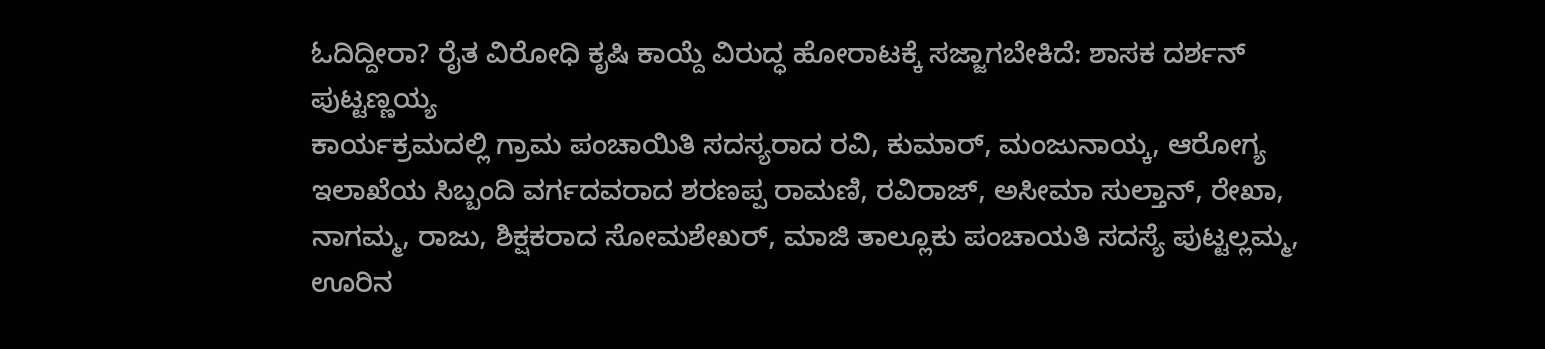ಓದಿದ್ದೀರಾ? ರೈತ ವಿರೋಧಿ ಕೃಷಿ ಕಾಯ್ದೆ ವಿರುದ್ಧ ಹೋರಾಟಕ್ಕೆ ಸಜ್ಜಾಗಬೇಕಿದೆ: ಶಾಸಕ ದರ್ಶನ್ ಪುಟ್ಟಣ್ಣಯ್ಯ
ಕಾರ್ಯಕ್ರಮದಲ್ಲಿ ಗ್ರಾಮ ಪಂಚಾಯಿತಿ ಸದಸ್ಯರಾದ ರವಿ, ಕುಮಾರ್, ಮಂಜುನಾಯ್ಕ, ಆರೋಗ್ಯ ಇಲಾಖೆಯ ಸಿಬ್ಬಂದಿ ವರ್ಗದವರಾದ ಶರಣಪ್ಪ ರಾಮಣಿ, ರವಿರಾಜ್, ಅಸೀಮಾ ಸುಲ್ತಾನ್, ರೇಖಾ, ನಾಗಮ್ಮ, ರಾಜು, ಶಿಕ್ಷಕರಾದ ಸೋಮಶೇಖರ್, ಮಾಜಿ ತಾಲ್ಲೂಕು ಪಂಚಾಯತಿ ಸದಸ್ಯೆ ಪುಟ್ಟಲ್ಲಮ್ಮ, ಊರಿನ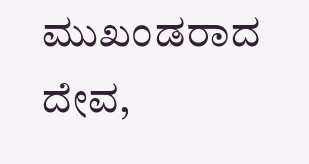ಮುಖಂಡರಾದ ದೇವ,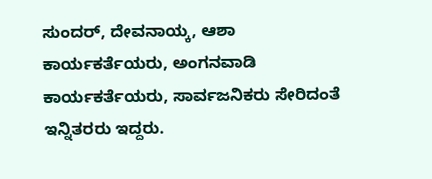ಸುಂದರ್, ದೇವನಾಯ್ಕ, ಆಶಾ ಕಾರ್ಯಕರ್ತೆಯರು, ಅಂಗನವಾಡಿ ಕಾರ್ಯಕರ್ತೆಯರು, ಸಾರ್ವಜನಿಕರು ಸೇರಿದಂತೆ ಇನ್ನಿತರರು ಇದ್ದರು.